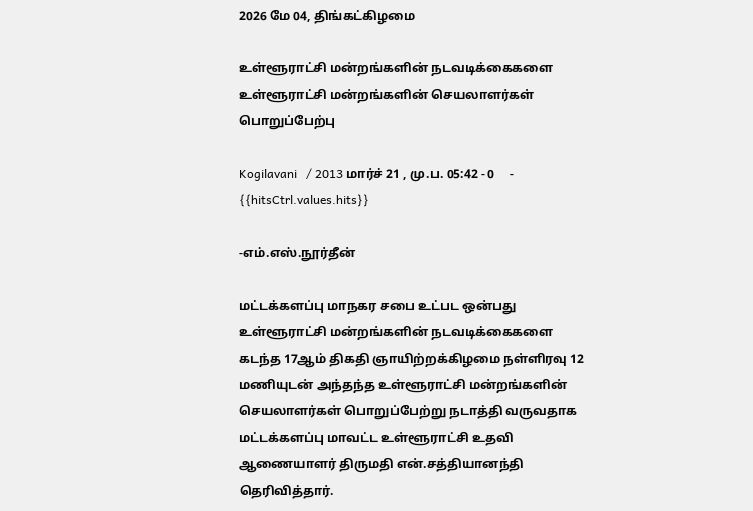2026 மே 04, திங்கட்கிழமை

உள்ளூராட்சி மன்றங்களின் நடவடிக்கைகளை உள்ளூராட்சி மன்றங்களின் செயலாளர்கள் பொறுப்பேற்பு

Kogilavani   / 2013 மார்ச் 21 , மு.ப. 05:42 - 0     - {{hitsCtrl.values.hits}}

-எம்.எஸ்.நூர்தீன்

மட்டக்களப்பு மாநகர சபை உட்பட ஒன்பது உள்ளூராட்சி மன்றங்களின் நடவடிக்கைகளை கடந்த 17ஆம் திகதி ஞாயிற்றக்கிழமை நள்ளிரவு 12 மணியுடன் அந்தந்த உள்ளூராட்சி மன்றங்களின் செயலாளர்கள் பொறுப்பேற்று நடாத்தி வருவதாக மட்டக்களப்பு மாவட்ட உள்ளூராட்சி உதவி ஆணையாளர் திருமதி என்.சத்தியானந்தி தெரிவித்தார்.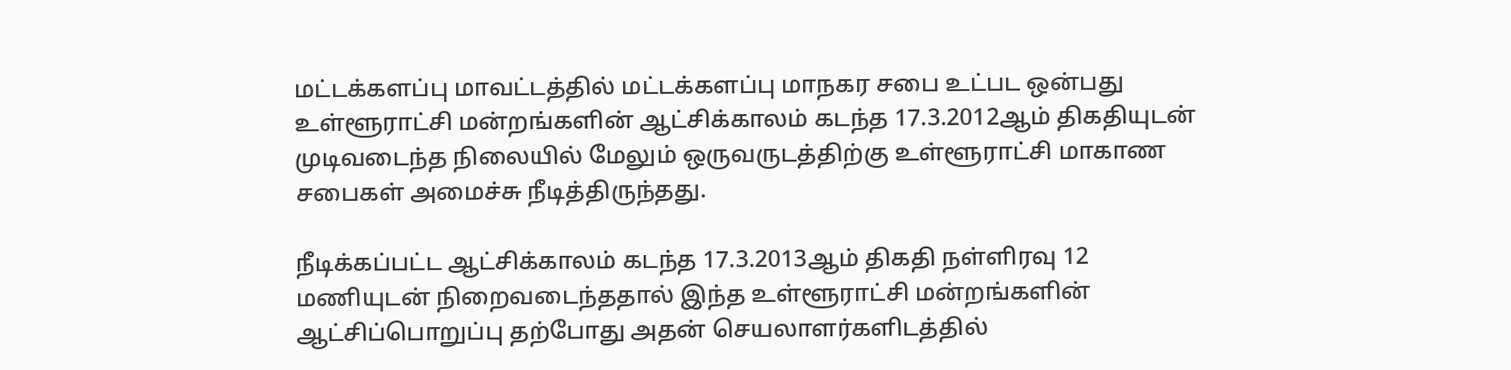மட்டக்களப்பு மாவட்டத்தில் மட்டக்களப்பு மாநகர சபை உட்பட ஒன்பது உள்ளூராட்சி மன்றங்களின் ஆட்சிக்காலம் கடந்த 17.3.2012ஆம் திகதியுடன் முடிவடைந்த நிலையில் மேலும் ஒருவருடத்திற்கு உள்ளூராட்சி மாகாண சபைகள் அமைச்சு நீடித்திருந்தது.

நீடிக்கப்பட்ட ஆட்சிக்காலம் கடந்த 17.3.2013ஆம் திகதி நள்ளிரவு 12 மணியுடன் நிறைவடைந்ததால் இந்த உள்ளூராட்சி மன்றங்களின் ஆட்சிப்பொறுப்பு தற்போது அதன் செயலாளர்களிடத்தில்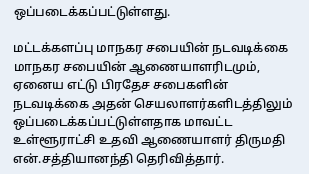ஒப்படைக்கப்பட்டுள்ளது.

மட்டக்களப்பு மாநகர சபையின் நடவடிக்கை மாநகர சபையின் ஆணையாளரிடமும், ஏனைய எட்டு பிரதேச சபைகளின் நடவடிக்கை அதன் செயலாளர்களிடத்திலும் ஒப்படைக்கப்பட்டுள்ளதாக மாவட்ட உள்ளூராட்சி உதவி ஆணையாளர் திருமதி என்.சத்தியானந்தி தெரிவித்தார்.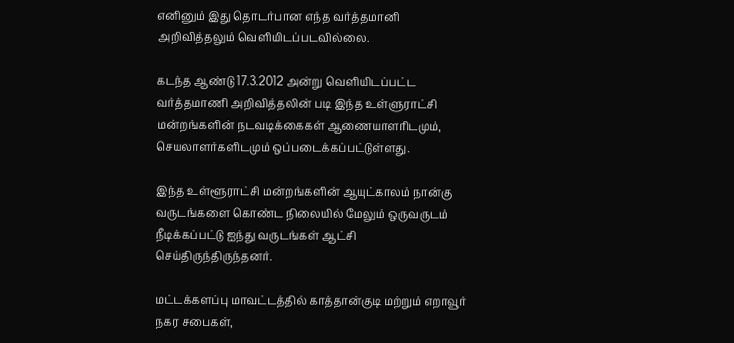எனினும் இது தொடர்பான எந்த வர்த்தமானி அறிவித்தலும் வெளியிடப்படவில்லை.

கடந்த ஆண்டு 17.3.2012 அன்று வெளியிடப்பட்ட வர்த்தமாணி அறிவித்தலின் படி இந்த உள்ளுராட்சி மன்றங்களின் நடவடிக்கைகள் ஆணையாளரிடமும், செயலாளர்களிடமும் ஒப்படைக்கப்பட்டுள்ளது.

இந்த உள்ளூராட்சி மன்றங்களின் ஆயுட்காலம் நான்கு வருடங்களை கொண்ட நிலையில் மேலும் ஒருவருடம் நீடிக்கப்பட்டு ஐந்து வருடங்கள் ஆட்சி செய்திருந்திருந்தனர்.

மட்டக்களப்பு மாவட்டத்தில் காத்தான்குடி மற்றும் எறாவூர் நகர சபைகள்,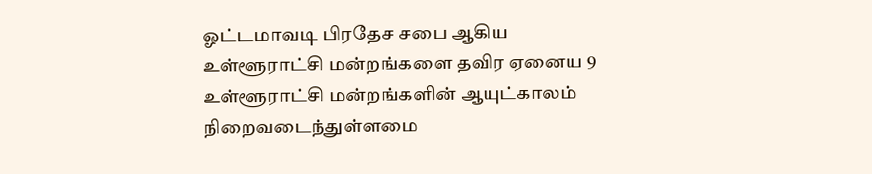ஓட்டமாவடி பிரதேச சபை ஆகிய உள்ளூராட்சி மன்றங்களை தவிர ஏனைய 9 உள்ளூராட்சி மன்றங்களின் ஆயுட்காலம் நிறைவடைந்துள்ளமை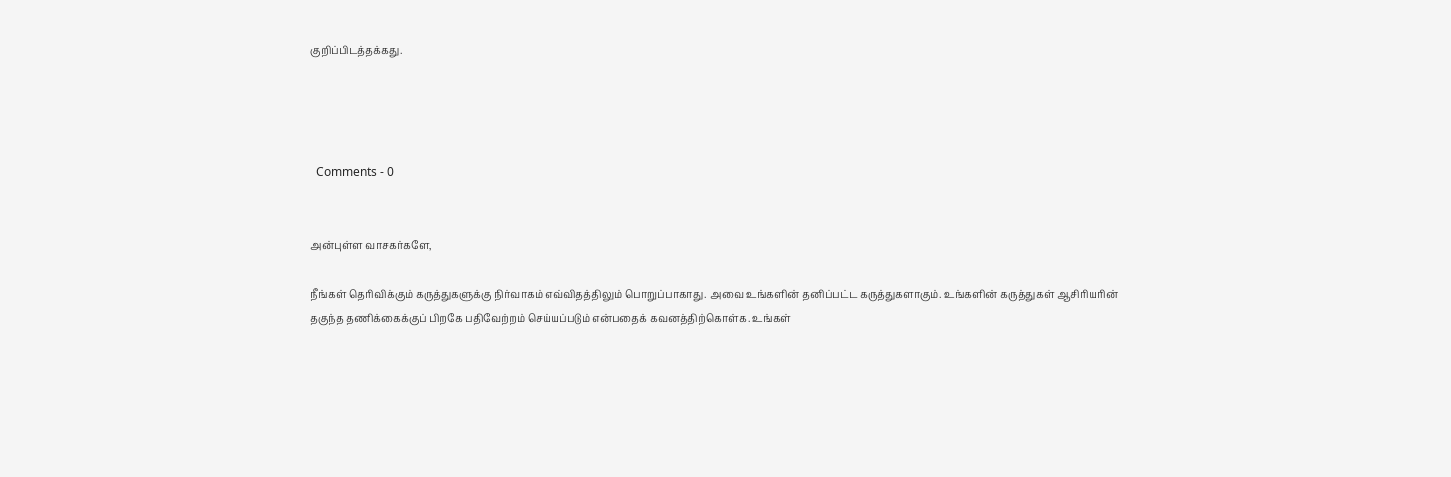குறிப்பிடத்தக்கது.




  Comments - 0


அன்புள்ள வாசகர்களே,

நீங்கள் தெரிவிக்கும் கருத்துகளுக்கு நிர்வாகம் எவ்விதத்திலும் பொறுப்பாகாது. அவை உங்களின் தனிப்பட்ட கருத்துகளாகும். உங்களின் கருத்துகள் ஆசிரியரின் தகுந்த தணிக்கைக்குப் பிறகே பதிவேற்றம் செய்யப்படும் என்பதைக் கவனத்திற்கொள்க. உங்கள்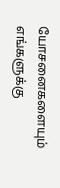யோசனைகளையும் எங்களுக்கு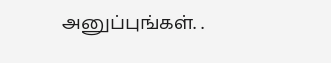அனுப்புங்கள். .